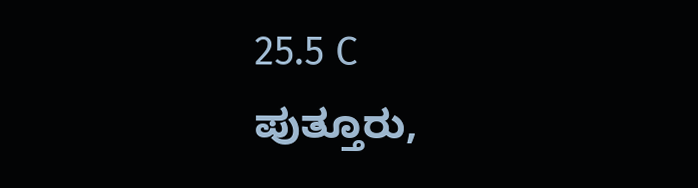25.5 C
ಪುತ್ತೂರು,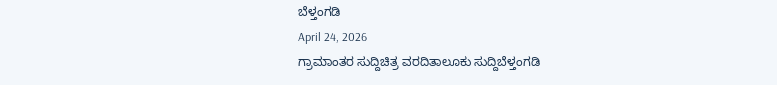ಬೆಳ್ತಂಗಡಿ
April 24, 2026
ಗ್ರಾಮಾಂತರ ಸುದ್ದಿಚಿತ್ರ ವರದಿತಾಲೂಕು ಸುದ್ದಿಬೆಳ್ತಂಗಡಿ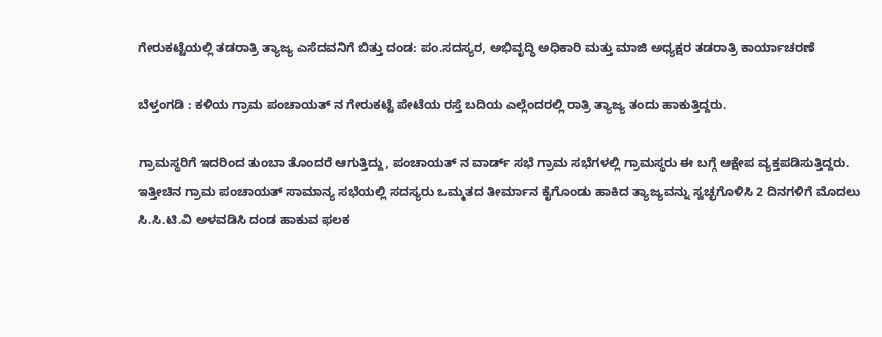ಗೇರುಕಟ್ಟೆಯಲ್ಲಿ ತಡರಾತ್ರಿ ತ್ಯಾಜ್ಯ ಎಸೆದವನಿಗೆ ಬಿತ್ತು ದಂಡ: ಪಂ.ಸದಸ್ಯರ, ಅಭಿವೃದ್ಧಿ ಅಧಿಕಾರಿ ಮತ್ತು ಮಾಜಿ ಅಧ್ಯಕ್ಷರ ತಡರಾತ್ರಿ ಕಾರ್ಯಾಚರಣೆ

ಬೆಳ್ತಂಗಡಿ : ಕಳಿಯ ಗ್ರಾಮ ಪಂಚಾಯತ್ ನ ಗೇರುಕಟ್ಟೆ ಪೇಟೆಯ ರಸ್ತೆ ಬದಿಯ ಎಲ್ಲೆಂದರಲ್ಲಿ ರಾತ್ರಿ ತ್ಯಾಜ್ಯ ತಂದು ಹಾಕುತ್ತಿದ್ದರು.

ಗ್ರಾಮಸ್ಥರಿಗೆ ಇದರಿಂದ ತುಂಬಾ ತೊಂದರೆ ಆಗುತ್ತಿದ್ದು, ಪಂಚಾಯತ್ ನ ವಾರ್ಡ್ ಸಭೆ ಗ್ರಾಮ ಸಭೆಗಳಲ್ಲಿ ಗ್ರಾಮಸ್ಥರು ಈ ಬಗ್ಗೆ ಆಕ್ಷೇಪ ವ್ಯಕ್ತಪಡಿಸುತ್ತಿದ್ದರು. ಇತ್ತೀಚಿನ ಗ್ರಾಮ ಪಂಚಾಯತ್ ಸಾಮಾನ್ಯ ಸಭೆಯಲ್ಲಿ ಸದಸ್ಯರು ಒಮ್ಮತದ ತೀರ್ಮಾನ ಕೈಗೊಂಡು ಹಾಕಿದ ತ್ಯಾಜ್ಯವನ್ನು ಸ್ವಚ್ಛಗೊಳಿಸಿ 2 ದಿನಗಳಿಗೆ ಮೊದಲು ಸಿ.ಸಿ.ಟಿ.ವಿ ಅಳವಡಿಸಿ ದಂಡ ಹಾಕುವ ಫಲಕ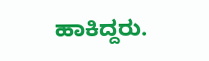ಹಾಕಿದ್ದರು.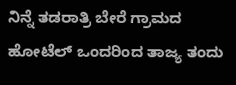ನಿನ್ನೆ ತಡರಾತ್ರಿ ಬೇರೆ ಗ್ರಾಮದ ಹೋಟೆಲ್ ಒಂದರಿಂದ ತಾಜ್ಯ ತಂದು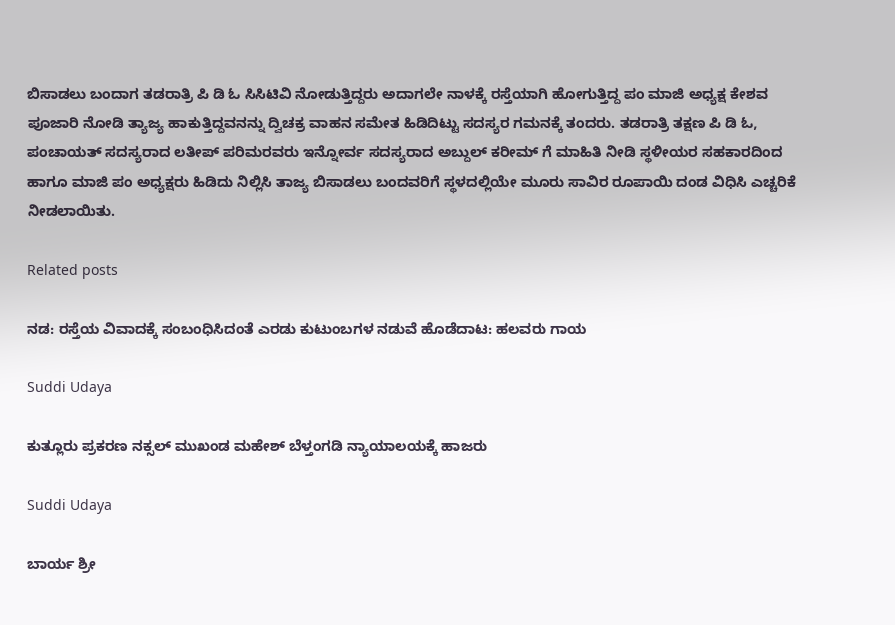ಬಿಸಾಡಲು ಬಂದಾಗ ತಡರಾತ್ರಿ ಪಿ ಡಿ ಓ ಸಿಸಿಟಿವಿ ನೋಡುತ್ತಿದ್ದರು ಅದಾಗಲೇ ನಾಳಕ್ಕೆ ರಸ್ತೆಯಾಗಿ ಹೋಗುತ್ತಿದ್ದ ಪಂ ಮಾಜಿ ಅಧ್ಯಕ್ಷ ಕೇಶವ ಪೂಜಾರಿ ನೋಡಿ ತ್ಯಾಜ್ಯ ಹಾಕುತ್ತಿದ್ದವನನ್ನು ದ್ವಿಚಕ್ರ ವಾಹನ ಸಮೇತ ಹಿಡಿದಿಟ್ಟು ಸದಸ್ಯರ ಗಮನಕ್ಕೆ ತಂದರು. ತಡರಾತ್ರಿ ತಕ್ಷಣ ಪಿ ಡಿ ಓ, ಪಂಚಾಯತ್ ಸದಸ್ಯರಾದ ಲತೀಪ್ ಪರಿಮರವರು ಇನ್ನೋರ್ವ ಸದಸ್ಯರಾದ ಅಬ್ದುಲ್ ಕರೀಮ್ ಗೆ ಮಾಹಿತಿ ನೀಡಿ ಸ್ಥಳೀಯರ ಸಹಕಾರದಿಂದ ಹಾಗೂ ಮಾಜಿ ಪಂ ಅಧ್ಯಕ್ಷರು ಹಿಡಿದು ನಿಲ್ಲಿಸಿ ತಾಜ್ಯ ಬಿಸಾಡಲು ಬಂದವರಿಗೆ ಸ್ಥಳದಲ್ಲಿಯೇ ಮೂರು ಸಾವಿರ ರೂಪಾಯಿ ದಂಡ ವಿಧಿಸಿ ಎಚ್ಚರಿಕೆ ನೀಡಲಾಯಿತು.

Related posts

ನಡ: ರಸ್ತೆಯ ವಿವಾದಕ್ಕೆ ಸಂಬಂಧಿಸಿದಂತೆ ಎರಡು ಕುಟುಂಬಗಳ ನಡುವೆ ಹೊಡೆದಾಟ: ಹಲವರು ಗಾಯ

Suddi Udaya

ಕುತ್ಲೂರು ಪ್ರಕರಣ ನಕ್ಸಲ್ ಮುಖಂಡ ಮಹೇಶ್ ಬೆಳ್ತಂಗಡಿ ನ್ಯಾಯಾಲಯಕ್ಕೆ ಹಾಜರು

Suddi Udaya

ಬಾರ್ಯ ಶ್ರೀ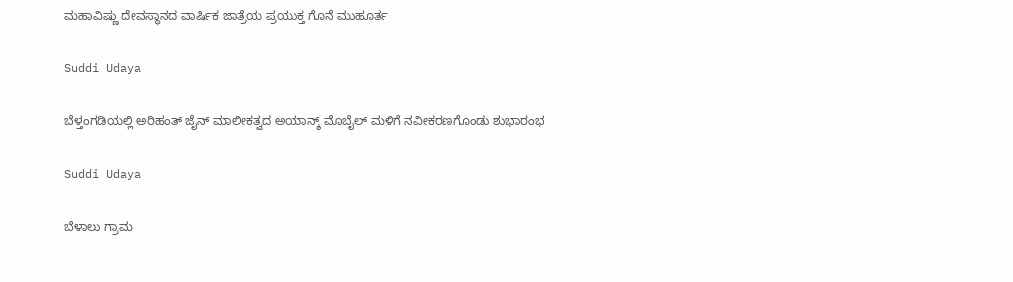ಮಹಾವಿಷ್ಣು ದೇವಸ್ಥಾನದ ವಾರ್ಷಿಕ ಜಾತ್ರೆಯ ಪ್ರಯುಕ್ತ ಗೊನೆ ಮುಹೂರ್ತ

Suddi Udaya

ಬೆಳ್ತಂಗಡಿಯಲ್ಲಿ ಅರಿಹಂತ್ ಜೈನ್ ಮಾಲೀಕತ್ವದ ಅಯಾನ್ಶ್ ಮೊಬೈಲ್ ಮಳಿಗೆ ನವೀಕರಣಗೊಂಡು ಶುಭಾರಂಭ

Suddi Udaya

ಬೆಳಾಲು ಗ್ರಾಮ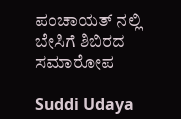ಪಂಚಾಯತ್ ನಲ್ಲಿ ಬೇಸಿಗೆ ಶಿಬಿರದ ಸಮಾರೋಪ

Suddi Udaya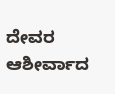ದೇವರ ಆಶೀರ್ವಾದ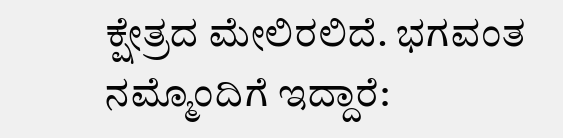ಕ್ಷೇತ್ರದ ಮೇಲಿರಲಿದೆ. ಭಗವಂತ ನಮ್ಮೊಂದಿಗೆ ಇದ್ದಾರೆ: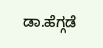ಡಾ.ಹೆಗ್ಗಡೆ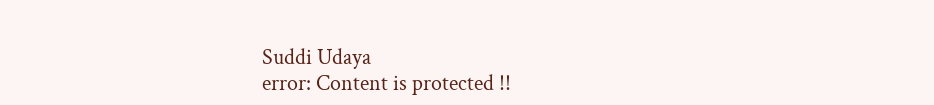Suddi Udaya
error: Content is protected !!